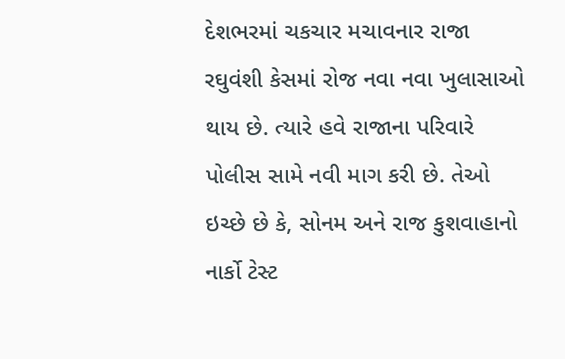દેશભરમાં ચકચાર મચાવનાર રાજા રઘુવંશી કેસમાં રોજ નવા નવા ખુલાસાઓ થાય છે. ત્યારે હવે રાજાના પરિવારે પોલીસ સામે નવી માગ કરી છે. તેઓ ઇચ્છે છે કે, સોનમ અને રાજ કુશવાહાનો નાર્કો ટેસ્ટ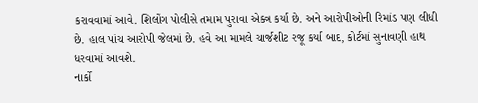કરાવવામાં આવે. શિલોંગ પોલીસે તમામ પુરાવા એક્ત્ર કર્યા છે. અને આરોપીઓની રિમાંડ પણ લીધી છે. હાલ પાંચ આરોપી જેલમાં છે. હવે આ મામલે ચાર્જશીટ રજૂ કર્યા બાદ, કોર્ટમાં સુનાવણી હાથ ધરવામાં આવશે.
નાર્કો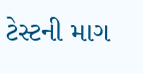ટેસ્ટની માગ